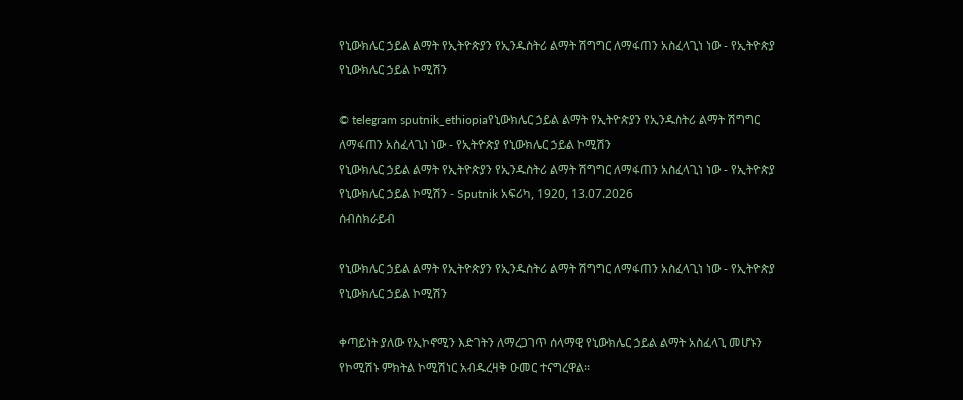የኒውክሌር ኃይል ልማት የኢትዮጵያን የኢንዱስትሪ ልማት ሽግግር ለማፋጠን አስፈላጊነ ነው - የኢትዮጵያ የኒውክሌር ኃይል ኮሚሽን

© telegram sputnik_ethiopiaየኒውክሌር ኃይል ልማት የኢትዮጵያን የኢንዱስትሪ ልማት ሽግግር ለማፋጠን አስፈላጊነ ነው - የኢትዮጵያ የኒውክሌር ኃይል ኮሚሽን
የኒውክሌር ኃይል ልማት የኢትዮጵያን የኢንዱስትሪ ልማት ሽግግር ለማፋጠን አስፈላጊነ ነው - የኢትዮጵያ የኒውክሌር ኃይል ኮሚሽን - Sputnik አፍሪካ, 1920, 13.07.2026
ሰብስክራይብ

የኒውክሌር ኃይል ልማት የኢትዮጵያን የኢንዱስትሪ ልማት ሽግግር ለማፋጠን አስፈላጊነ ነው - የኢትዮጵያ የኒውክሌር ኃይል ኮሚሽን

ቀጣይነት ያለው የኢኮኖሚን እድገትን ለማረጋገጥ ሰላማዊ የኒውክሌር ኃይል ልማት አስፈላጊ መሆኑን የኮሚሽኑ ምክትል ኮሚሽነር አብዱረዛቅ ዑመር ተናግረዋል፡፡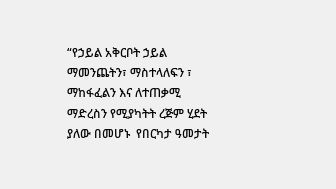“የኃይል አቅርቦት ኃይል ማመንጨትን፣ ማስተላለፍን ፣ ማከፋፈልን እና ለተጠቃሚ ማድረስን የሚያካትት ረጅም ሂደት ያለው በመሆኑ  የበርካታ ዓመታት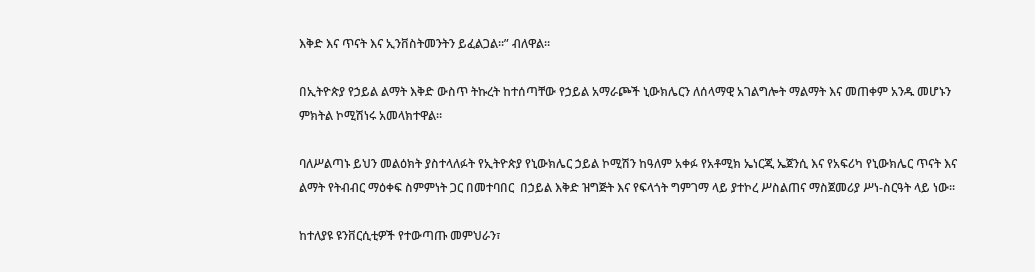እቅድ እና ጥናት እና ኢንቨስትመንትን ይፈልጋል።” ብለዋል።

በኢትዮጵያ የኃይል ልማት እቅድ ውስጥ ትኩረት ከተሰጣቸው የኃይል አማራጮች ኒውክሌርን ለሰላማዊ አገልግሎት ማልማት እና መጠቀም አንዱ መሆኑን ምክትል ኮሚሽነሩ አመላክተዋል።

ባለሥልጣኑ ይህን መልዕክት ያስተላለፉት የኢትዮጵያ የኒውክሌር ኃይል ኮሚሽን ከዓለም አቀፉ የአቶሚክ ኤነርጂ ኤጀንሲ እና የአፍሪካ የኒውክሌር ጥናት እና ልማት የትብብር ማዕቀፍ ስምምነት ጋር በመተባበር  በኃይል እቅድ ዝግጅት እና የፍላጎት ግምገማ ላይ ያተኮረ ሥስልጠና ማስጀመሪያ ሥነ-ስርዓት ላይ ነው፡፡

ከተለያዩ ዩንቨርሲቲዎች የተውጣጡ መምህራን፣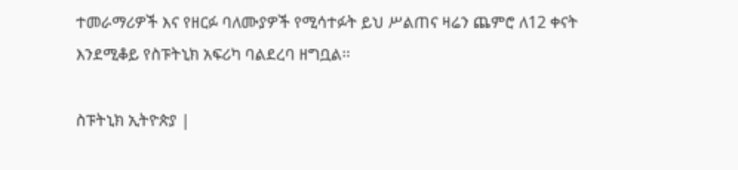ተመራማሪዎች እና የዘርፉ ባለሙያዎች የሚሳተፉት ይህ ሥልጠና ዛሬን ጨምሮ ለ12 ቀናት  እንደሚቆይ የስፑትኒክ አፍሪካ ባልደረባ ዘግቧል፡፡

ስፑትኒክ ኢትዮጵያ |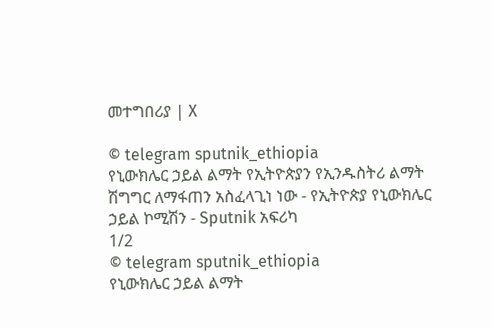መተግበሪያ | X

© telegram sputnik_ethiopia
የኒውክሌር ኃይል ልማት የኢትዮጵያን የኢንዱስትሪ ልማት ሽግግር ለማፋጠን አስፈላጊነ ነው - የኢትዮጵያ የኒውክሌር ኃይል ኮሚሽን - Sputnik አፍሪካ
1/2
© telegram sputnik_ethiopia
የኒውክሌር ኃይል ልማት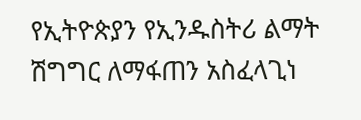የኢትዮጵያን የኢንዱስትሪ ልማት ሽግግር ለማፋጠን አስፈላጊነ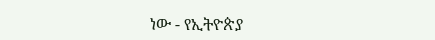ነው - የኢትዮጵያ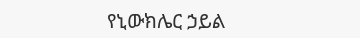የኒውክሌር ኃይል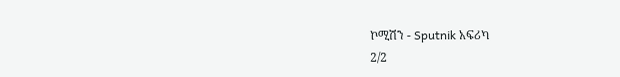ኮሚሽን - Sputnik አፍሪካ
2/2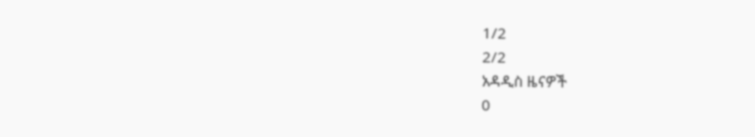1/2
2/2
አዳዲስ ዜናዎች
0